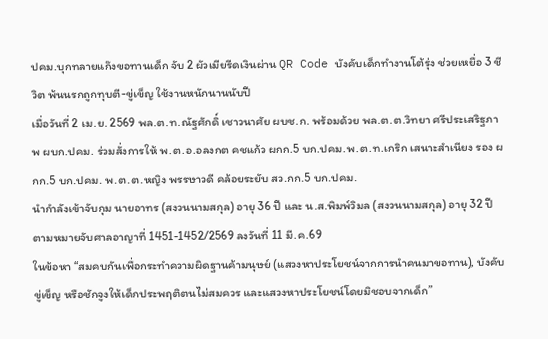ปคม.บุกทลายแก๊งขอทานเด็ก จับ 2 ผัวเมียรีดเงินผ่าน QR Code บังคับเด็กทำงานโต้รุ่ง ช่วยเหยื่อ 3 ชีวิต พ้นนรกถูกทุบตี-ขู่เข็ญ ใช้งานหนักนานนับปี
เมื่อวันที่ 2 เม.ย. 2569 พล.ต.ท.ณัฐศักดิ์ เชาวนาศัย ผบช.ก. พร้อมด้วย พล.ต.ต.วิทยา ศรีประเสริฐภาพ ผบก.ปคม. ร่วมสั่งการให้ พ.ต.อ.อลงกต คชแก้ว ผกก.5 บก.ปคม.พ.ต.ท.เกริก เสนาะสำเนียง รอง ผกก.5 บก.ปคม. พ.ต.ต.หญิง พรรษาวดี คล้อยระยับ สว.กก.5 บก.ปคม.
นำกำลังเข้าจับกุม นายอาทร (สงวนนามสกุล) อายุ 36 ปี และ น.ส.พิมพ์วิมล (สงวนนามสกุล) อายุ 32 ปี ตามหมายจับศาลอาญาที่ 1451-1452/2569 ลงวันที่ 11 มี.ค.69
ในข้อหา “สมคบกันเพื่อกระทำความผิดฐานค้ามนุษย์ (แสวงหาประโยชน์จากการนำคนมาขอทาน), บังคับ ขู่เข็ญ หรือชักจูงให้เด็กประพฤติตนไม่สมควร และแสวงหาประโยชน์โดยมิชอบจากเด็ก”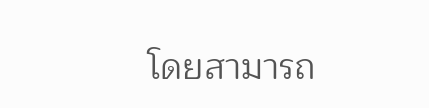โดยสามารถ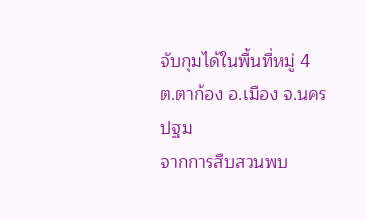จับกุมได้ในพื้นที่หมู่ 4 ต.ตาก้อง อ.เมือง จ.นครปฐม
จากการสืบสวนพบ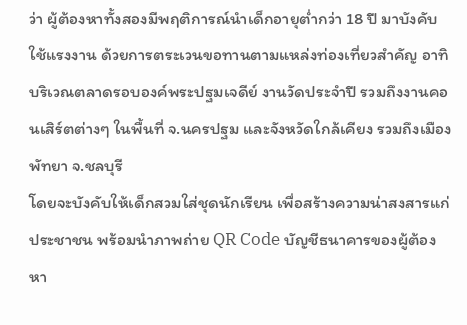ว่า ผู้ต้องหาทั้งสองมีพฤติการณ์นำเด็กอายุต่ำกว่า 18 ปี มาบังคับใช้แรงงาน ด้วยการตระเวนขอทานตามแหล่งท่องเที่ยวสำคัญ อาทิ บริเวณตลาดรอบองค์พระปฐมเจดีย์ งานวัดประจำปี รวมถึงงานคอนเสิร์ตต่างๆ ในพื้นที่ จ.นครปฐม และจังหวัดใกล้เคียง รวมถึงเมืองพัทยา จ.ชลบุรี
โดยจะบังคับให้เด็กสวมใส่ชุดนักเรียน เพื่อสร้างความน่าสงสารแก่ประชาชน พร้อมนำภาพถ่าย QR Code บัญชีธนาคารของผู้ต้องหา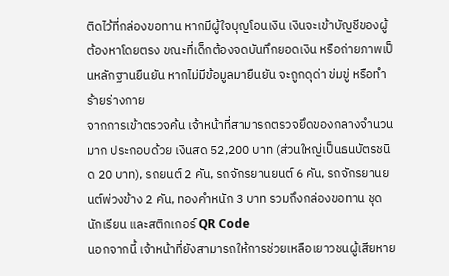ติดไว้ที่กล่องขอทาน หากมีผู้ใจบุญโอนเงิน เงินจะเข้าบัญชีของผู้ต้องหาโดยตรง ขณะที่เด็กต้องจดบันทึกยอดเงิน หรือถ่ายภาพเป็นหลักฐานยืนยัน หากไม่มีข้อมูลมายืนยัน จะถูกดุด่า ข่มขู่ หรือทำร้ายร่างกาย
จากการเข้าตรวจค้น เจ้าหน้าที่สามารถตรวจยึดของกลางจำนวนมาก ประกอบด้วย เงินสด 52,200 บาท (ส่วนใหญ่เป็นธนบัตรชนิด 20 บาท), รถยนต์ 2 คัน, รถจักรยานยนต์ 6 คัน, รถจักรยานยนต์พ่วงข้าง 2 คัน, ทองคำหนัก 3 บาท รวมถึงกล่องขอทาน ชุดนักเรียน และสติกเกอร์ QR Code
นอกจากนี้ เจ้าหน้าที่ยังสามารถให้การช่วยเหลือเยาวชนผู้เสียหาย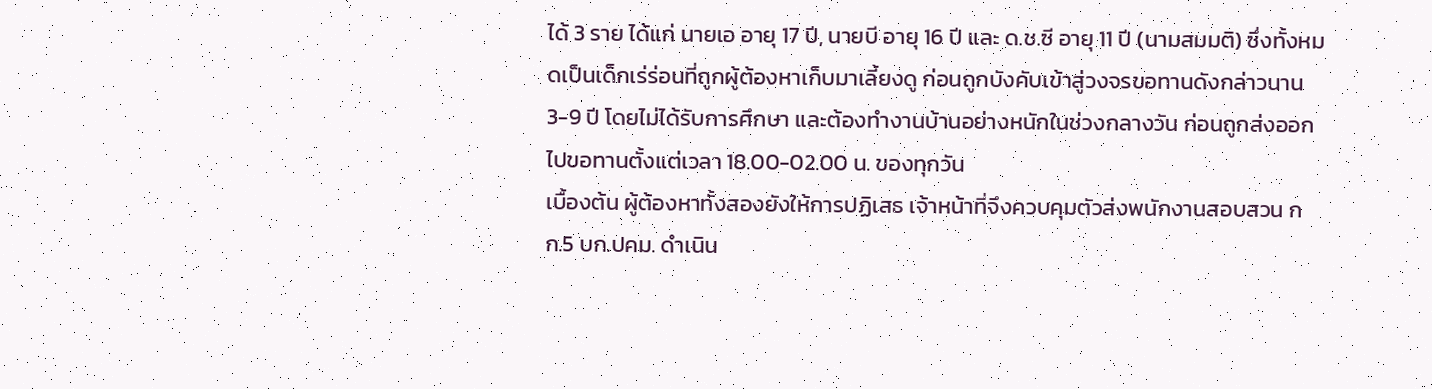ได้ 3 ราย ได้แก่ นายเอ อายุ 17 ปี, นายบี อายุ 16 ปี และ ด.ช.ซี อายุ 11 ปี (นามสมมติ) ซึ่งทั้งหมดเป็นเด็กเร่ร่อนที่ถูกผู้ต้องหาเก็บมาเลี้ยงดู ก่อนถูกบังคับเข้าสู่วงจรขอทานดังกล่าวนาน 3-9 ปี โดยไม่ได้รับการศึกษา และต้องทำงานบ้านอย่างหนักในช่วงกลางวัน ก่อนถูกส่งออกไปขอทานตั้งแต่เวลา 18.00-02.00 น. ของทุกวัน
เบื้องต้น ผู้ต้องหาทั้งสองยังให้การปฏิเสธ เจ้าหน้าที่จึงควบคุมตัวส่งพนักงานสอบสวน กก.5 บก.ปคม. ดำเนิน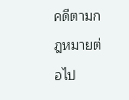คดีตามกฎหมายต่อไป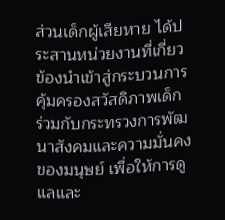ส่วนเด็กผู้เสียหาย ได้ประสานหน่วยงานที่เกี่ยวข้องนำเข้าสู่กระบวนการคุ้มครองสวัสดิภาพเด็ก ร่วมกับกระทรวงการพัฒนาสังคมและความมั่นคงของมนุษย์ เพื่อให้การดูแลและ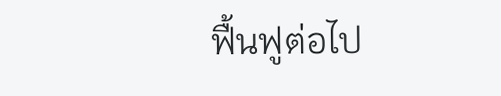ฟื้นฟูต่อไป